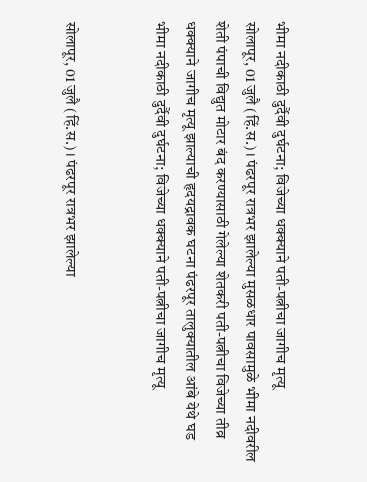भीमा नदीकाठी दुर्दैवी दुर्घटना; विजेच्या धक्क्याने पती-पत्नीचा जागीच मृत्यू
सोलापूर, 01 जुलै (हिं.स.)। पंढरपूर रात्रभर झालेल्या मुसळधार पावसामुळे भीमा नदीवरील शेती पंपाची विद्युत मोटार बंद करण्यासाठी गेलेल्या शेतकरी पती-पत्नीचा विजेच्या तीव्र धक्क्याने जागीच मृत्यू झाल्याची हृदयद्रावक घटना पंढरपूर तालुक्यातील आंबे येथे घड
भीमा नदीकाठी दुर्दैवी दुर्घटना; विजेच्या धक्क्याने पती-पत्नीचा जागीच मृत्यू


सोलापूर, 01 जुलै (हिं.स.)। पंढरपूर रात्रभर झालेल्या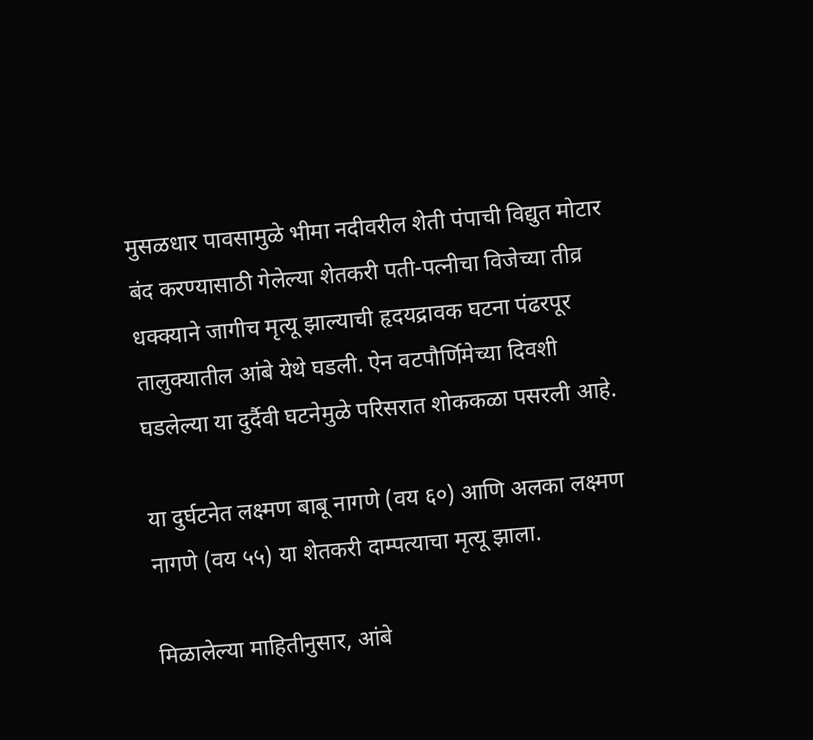मुसळधार पावसामुळे भीमा नदीवरील शेती पंपाची विद्युत मोटार बंद करण्यासाठी गेलेल्या शेतकरी पती-पत्नीचा विजेच्या तीव्र धक्क्याने जागीच मृत्यू झाल्याची हृदयद्रावक घटना पंढरपूर तालुक्यातील आंबे येथे घडली. ऐन वटपौर्णिमेच्या दिवशी घडलेल्या या दुर्दैवी घटनेमुळे परिसरात शोककळा पसरली आहे.

या दुर्घटनेत लक्ष्मण बाबू नागणे (वय ६०) आणि अलका लक्ष्मण नागणे (वय ५५) या शेतकरी दाम्पत्याचा मृत्यू झाला.

मिळालेल्या माहितीनुसार, आंबे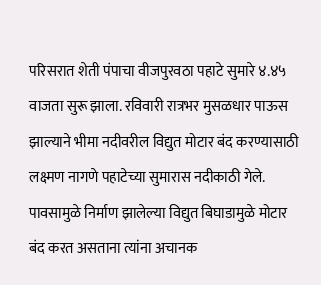परिसरात शेती पंपाचा वीजपुरवठा पहाटे सुमारे ४.४५ वाजता सुरू झाला. रविवारी रात्रभर मुसळधार पाऊस झाल्याने भीमा नदीवरील विद्युत मोटार बंद करण्यासाठी लक्ष्मण नागणे पहाटेच्या सुमारास नदीकाठी गेले. पावसामुळे निर्माण झालेल्या विद्युत बिघाडामुळे मोटार बंद करत असताना त्यांना अचानक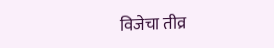विजेचा तीव्र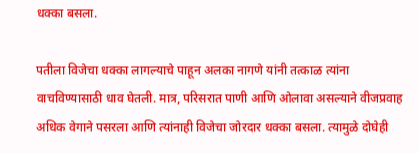धक्का बसला.

पतीला विजेचा धक्का लागल्याचे पाहून अलका नागणे यांनी तत्काळ त्यांना वाचविण्यासाठी धाव घेतली. मात्र, परिसरात पाणी आणि ओलावा असल्याने वीजप्रवाह अधिक वेगाने पसरला आणि त्यांनाही विजेचा जोरदार धक्का बसला. त्यामुळे दोघेही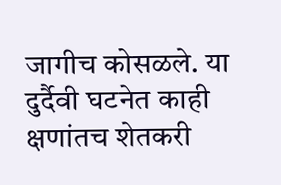जागीच कोसळले. या दुर्दैवी घटनेत काही क्षणांतच शेतकरी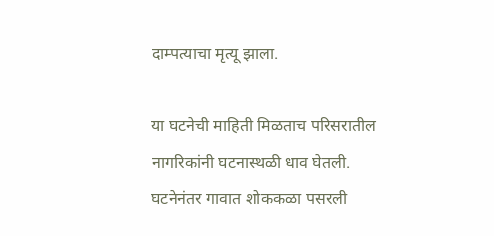दाम्पत्याचा मृत्यू झाला.

या घटनेची माहिती मिळताच परिसरातील नागरिकांनी घटनास्थळी धाव घेतली. घटनेनंतर गावात शोककळा पसरली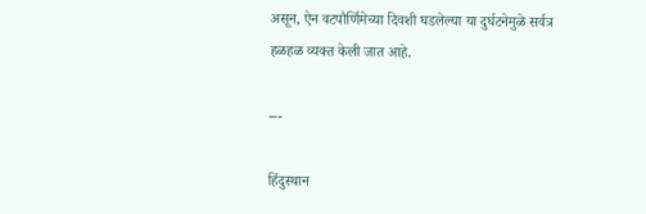असून, ऐन वटपौर्णिमेच्या दिवशी घडलेल्या या दुर्घटनेमुळे सर्वत्र हळहळ व्यक्त केली जात आहे.

---

हिंदुस्थान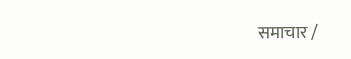समाचार /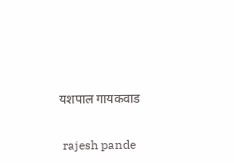यशपाल गायकवाड


 rajesh pande